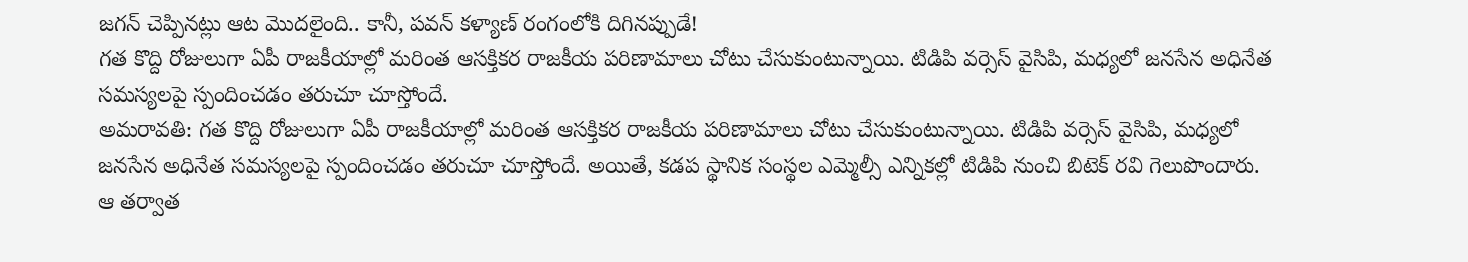జగన్ చెప్పినట్లు ఆట మొదలైంది.. కానీ, పవన్ కళ్యాణ్ రంగంలోకి దిగినప్పుడే!
గత కొద్ది రోజులుగా ఏపీ రాజకీయాల్లో మరింత ఆసక్తికర రాజకీయ పరిణామాలు చోటు చేసుకుంటున్నాయి. టిడిపి వర్సెస్ వైసిపి, మధ్యలో జనసేన అధినేత సమస్యలపై స్పందించడం తరుచూ చూస్తోందే.
అమరావతి: గత కొద్ది రోజులుగా ఏపీ రాజకీయాల్లో మరింత ఆసక్తికర రాజకీయ పరిణామాలు చోటు చేసుకుంటున్నాయి. టిడిపి వర్సెస్ వైసిపి, మధ్యలో జనసేన అధినేత సమస్యలపై స్పందించడం తరుచూ చూస్తోందే. అయితే, కడప స్థానిక సంస్థల ఎమ్మెల్సీ ఎన్నికల్లో టిడిపి నుంచి బిటెక్ రవి గెలుపొందారు.
ఆ తర్వాత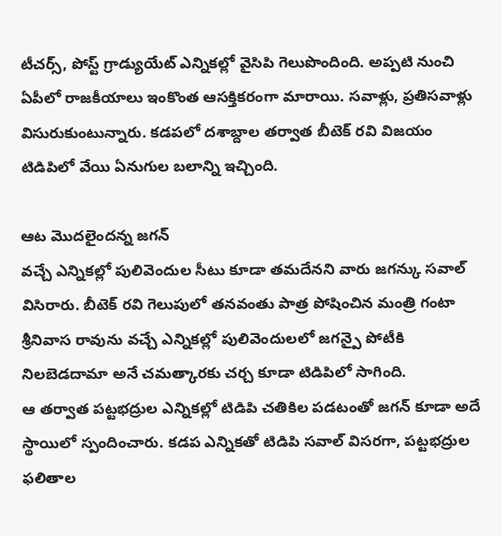టీచర్స్, పోస్ట్ గ్రాడ్యుయేట్ ఎన్నికల్లో వైసిపి గెలుపొందింది. అప్పటి నుంచి ఏపీలో రాజకీయాలు ఇంకొంత ఆసక్తికరంగా మారాయి. సవాళ్లు, ప్రతిసవాళ్లు విసురుకుంటున్నారు. కడపలో దశాబ్దాల తర్వాత బీటెక్ రవి విజయం టిడిపిలో వేయి ఏనుగుల బలాన్ని ఇచ్చింది.

ఆట మొదలైందన్న జగన్
వచ్చే ఎన్నికల్లో పులివెందుల సీటు కూడా తమదేనని వారు జగన్కు సవాల్ విసిరారు. బీటెక్ రవి గెలుపులో తనవంతు పాత్ర పోషించిన మంత్రి గంటా శ్రీనివాస రావును వచ్చే ఎన్నికల్లో పులివెందులలో జగన్పై పోటీకి నిలబెడదామా అనే చమత్కారకు చర్చ కూడా టిడిపిలో సాగింది.
ఆ తర్వాత పట్టభద్రుల ఎన్నికల్లో టిడిపి చతికిల పడటంతో జగన్ కూడా అదే స్థాయిలో స్పందించారు. కడప ఎన్నికతో టిడిపి సవాల్ విసరగా, పట్టభద్రుల ఫలితాల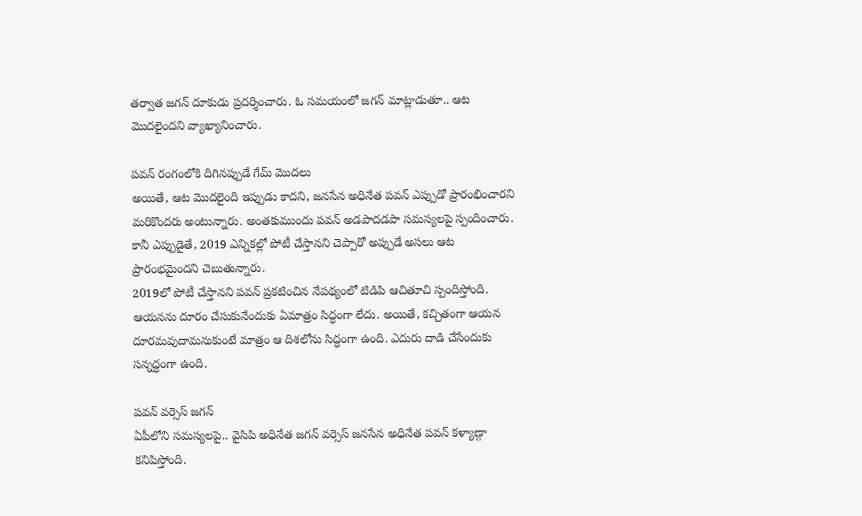తర్వాత జగన్ దూకుడు ప్రదర్శించారు. ఓ సమయంలో జగన్ మాట్లాడుతూ.. ఆట మొదలైందని వ్యాఖ్యానించారు.

పవన్ రంగంలోకి దిగినప్పుడే గేమ్ మొదలు
అయితే, ఆట మొదలైంది ఇప్పుడు కాదని, జనసేన అధినేత పవన్ ఎప్పుడో ప్రారంభించారని మరికొందరు అంటున్నారు. అంతకుముందు పవన్ అడపాదడపా సమస్యలపై స్పందించారు. కానీ ఎప్పుడైతే, 2019 ఎన్నికల్లో పోటీ చేస్తానని చెప్పారో అప్పుడే అసలు ఆట ప్రారంభమైందని చెబుతున్నారు.
2019లో పోటీ చేస్తానని పవన్ ప్రకటించిన నేపథ్యంలో టిడిపి ఆచితూచి స్పందిస్తోంది. ఆయనను దూరం చేసుకునేందుకు ఏమాత్రం సిద్ధంగా లేదు. అయితే, కచ్చితంగా ఆయన దూరమవుదామనుకుంటే మాత్రం ఆ దిశలోను సిద్ధంగా ఉంది. ఎదురు దాడి చేసేందుకు సన్నద్ధంగా ఉంది.

పవన్ వర్సెస్ జగన్
ఏపీలోని సమస్యలపై.. వైసిపి అధినేత జగన్ వర్సెస్ జనసేన అధినేత పవన్ కళ్యాణ్గా కనిపిస్తోంది.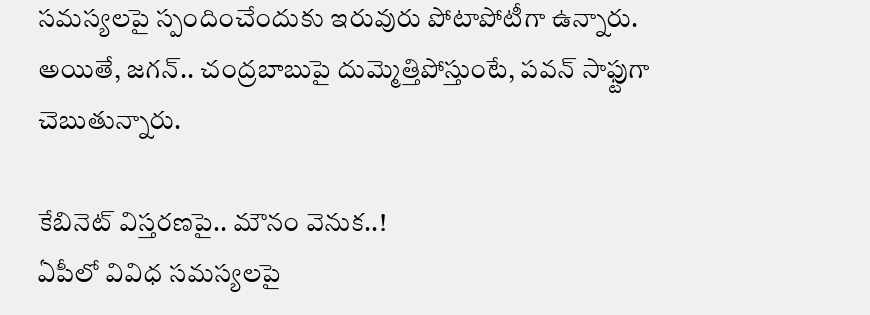సమస్యలపై స్పందించేందుకు ఇరువురు పోటాపోటీగా ఉన్నారు. అయితే, జగన్.. చంద్రబాబుపై దుమ్మెత్తిపోస్తుంటే, పవన్ సాఫ్టుగా చెబుతున్నారు.

కేబినెట్ విస్తరణపై.. మౌనం వెనుక..!
ఏపీలో వివిధ సమస్యలపై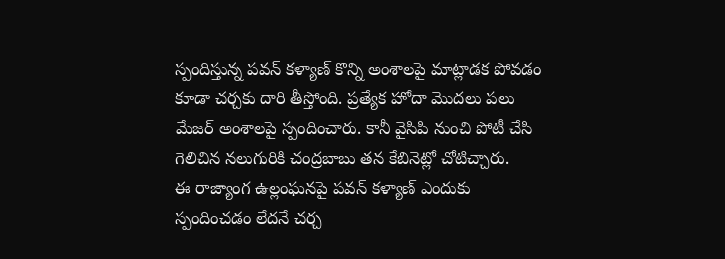స్పందిస్తున్న పవన్ కళ్యాణ్ కొన్ని అంశాలపై మాట్లాడక పోవడం కూడా చర్చకు దారి తీస్తోంది. ప్రత్యేక హోదా మొదలు పలు మేజర్ అంశాలపై స్పందించారు. కానీ వైసిపి నుంచి పోటీ చేసి గెలిచిన నలుగురికి చంద్రబాబు తన కేబినెట్లో చోటిచ్చారు.
ఈ రాజ్యాంగ ఉల్లంఘనపై పవన్ కళ్యాణ్ ఎందుకు స్పందించడం లేదనే చర్చ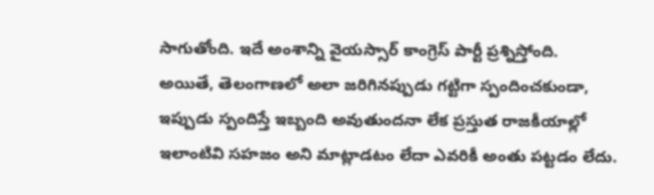సాగుతోంది. ఇదే అంశాన్ని వైయస్సార్ కాంగ్రెస్ పార్టీ ప్రశ్నిస్తోంది.
అయితే, తెలంగాణలో అలా జరిగినప్పుడు గట్టిగా స్పందించకుండా, ఇప్పుడు స్పందిస్తే ఇబ్బంది అవుతుందనా లేక ప్రస్తుత రాజకీయాల్లో ఇలాంటివి సహజం అని మాట్లాడటం లేదా ఎవరికీ అంతు పట్టడం లేదు.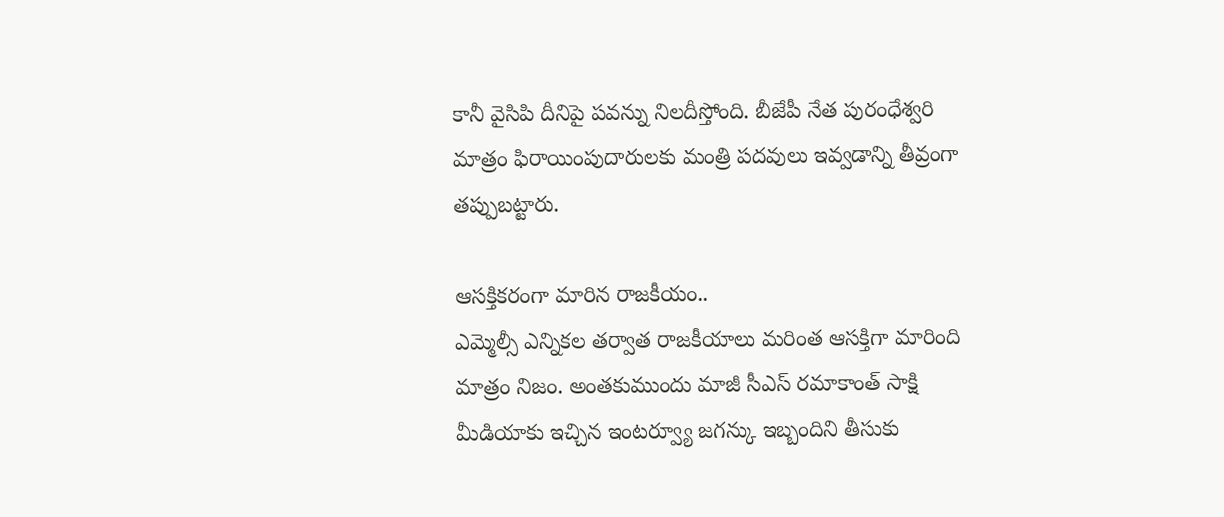కానీ వైసిపి దీనిపై పవన్ను నిలదీస్తోంది. బీజేపీ నేత పురంధేశ్వరి మాత్రం ఫిరాయింపుదారులకు మంత్రి పదవులు ఇవ్వడాన్ని తీవ్రంగా తప్పుబట్టారు.

ఆసక్తికరంగా మారిన రాజకీయం..
ఎమ్మెల్సీ ఎన్నికల తర్వాత రాజకీయాలు మరింత ఆసక్తిగా మారింది మాత్రం నిజం. అంతకుముందు మాజీ సీఎస్ రమాకాంత్ సాక్షి మీడియాకు ఇచ్చిన ఇంటర్వ్యూ జగన్కు ఇబ్బందిని తీసుకు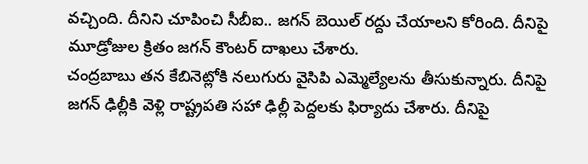వచ్చింది. దీనిని చూపించి సీబీఐ.. జగన్ బెయిల్ రద్దు చేయాలని కోరింది. దీనిపై మూడ్రోజుల క్రితం జగన్ కౌంటర్ దాఖలు చేశారు.
చంద్రబాబు తన కేబినెట్లోకి నలుగురు వైసిపి ఎమ్మెల్యేలను తీసుకున్నారు. దీనిపై జగన్ ఢిల్లీకి వెళ్లి రాష్ట్రపతి సహా ఢిల్లీ పెద్దలకు ఫిర్యాదు చేశారు. దీనిపై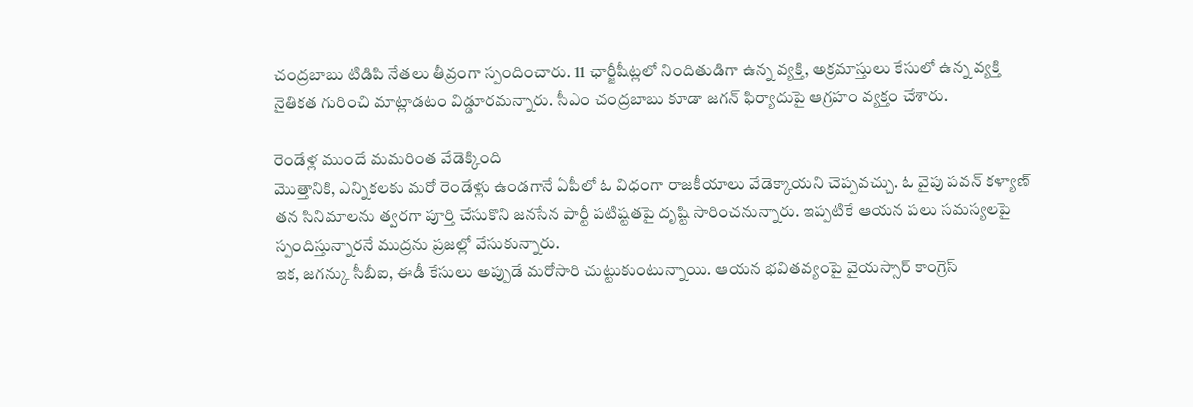చంద్రబాబు టిడిపి నేతలు తీవ్రంగా స్పందించారు. 11 ఛార్జీషీట్లలో నిందితుడిగా ఉన్న వ్యక్తి, అక్రమాస్తులు కేసులో ఉన్న వ్యక్తి నైతికత గురించి మాట్లాడటం విడ్డూరమన్నారు. సీఎం చంద్రబాబు కూడా జగన్ ఫిర్యాదుపై ఆగ్రహం వ్యక్తం చేశారు.

రెండేళ్ల ముందే మమరింత వేడెక్కింది
మొత్తానికి, ఎన్నికలకు మరో రెండేళ్లు ఉండగానే ఏపీలో ఓ విధంగా రాజకీయాలు వేడెక్కాయని చెప్పవచ్చు. ఓ వైపు పవన్ కళ్యాణ్ తన సినిమాలను త్వరగా పూర్తి చేసుకొని జనసేన పార్టీ పటిష్టతపై దృష్టి సారించనున్నారు. ఇప్పటికే ఆయన పలు సమస్యలపై స్పందిస్తున్నారనే ముద్రను ప్రజల్లో వేసుకున్నారు.
ఇక, జగన్కు సీబీఐ, ఈడీ కేసులు అప్పుడే మరోసారి చుట్టుకుంటున్నాయి. ఆయన భవితవ్యంపై వైయస్సార్ కాంగ్రెస్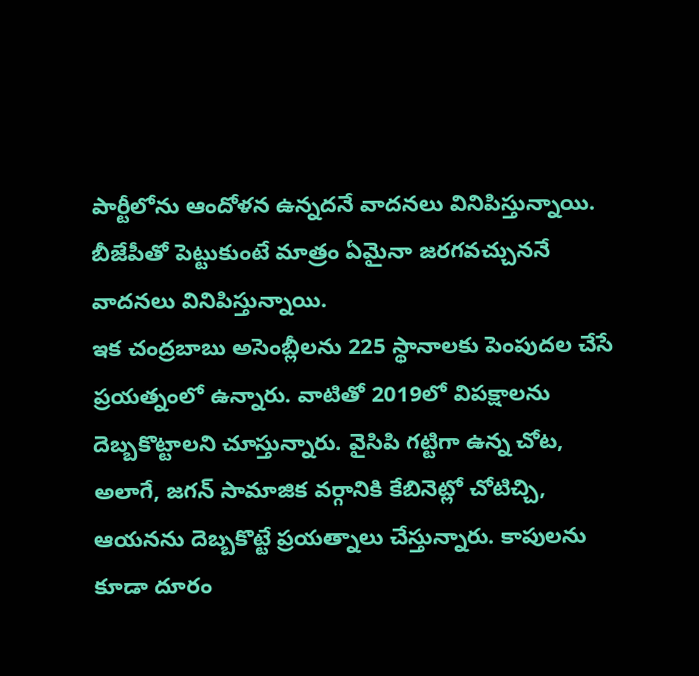పార్టీలోను ఆందోళన ఉన్నదనే వాదనలు వినిపిస్తున్నాయి. బీజేపీతో పెట్టుకుంటే మాత్రం ఏమైనా జరగవచ్చుననే వాదనలు వినిపిస్తున్నాయి.
ఇక చంద్రబాబు అసెంబ్లీలను 225 స్థానాలకు పెంపుదల చేసే ప్రయత్నంలో ఉన్నారు. వాటితో 2019లో విపక్షాలను దెబ్బకొట్టాలని చూస్తున్నారు. వైసిపి గట్టిగా ఉన్న చోట, అలాగే, జగన్ సామాజిక వర్గానికి కేబినెట్లో చోటిచ్చి, ఆయనను దెబ్బకొట్టే ప్రయత్నాలు చేస్తున్నారు. కాపులను కూడా దూరం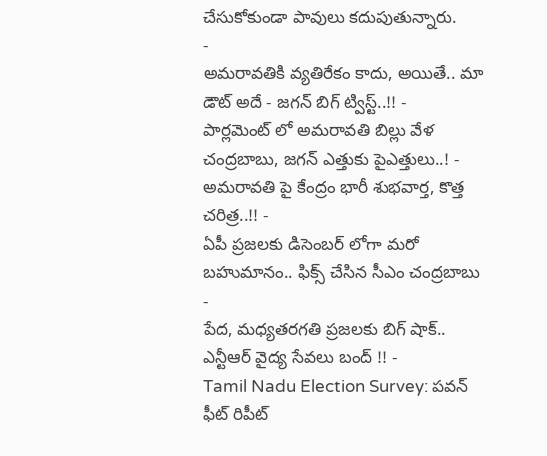చేసుకోకుండా పావులు కదుపుతున్నారు.
-
అమరావతికి వ్యతిరేకం కాదు, అయితే.. మా డౌట్ అదే - జగన్ బిగ్ ట్విస్ట్..!! -
పార్లమెంట్ లో అమరావతి బిల్లు వేళ చంద్రబాబు, జగన్ ఎత్తుకు పైఎత్తులు..! -
అమరావతి పై కేంద్రం భారీ శుభవార్త, కొత్త చరిత్ర..!! -
ఏపీ ప్రజలకు డిసెంబర్ లోగా మరో బహుమానం.. ఫిక్స్ చేసిన సీఎం చంద్రబాబు -
పేద, మధ్యతరగతి ప్రజలకు బిగ్ షాక్.. ఎన్టీఆర్ వైద్య సేవలు బంద్ !! -
Tamil Nadu Election Survey: పవన్ ఫీట్ రిపీట్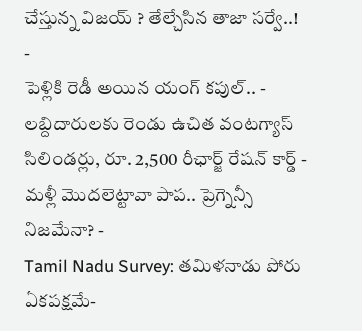చేస్తున్న విజయ్ ? తేల్చేసిన తాజా సర్వే..! -
పెళ్లికి రెడీ అయిన యంగ్ కపుల్.. -
లబ్దిదారులకు రెండు ఉచిత వంటగ్యాస్ సిలిండర్లు, రూ. 2,500 రీఛార్జ్ రేషన్ కార్డ్ -
మళ్లీ మొదలెట్టావా పాప.. ప్రెగ్నెన్సీ నిజమేనా? -
Tamil Nadu Survey: తమిళనాడు పోరు ఏకపక్షమే-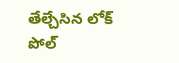తేల్చేసిన లోక్ పోల్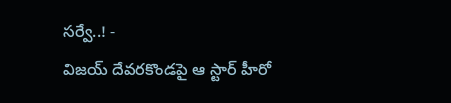సర్వే..! -
విజయ్ దేవరకొండపై ఆ స్టార్ హీరో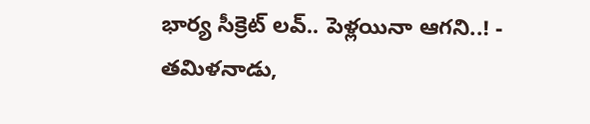భార్య సీక్రెట్ లవ్.. పెళ్లయినా ఆగని..! -
తమిళనాడు,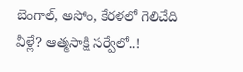బెంగాల్, అసోం, కేరళలో గెలిచేది వీళ్లే? ఆత్మసాక్షి సర్వేలో..!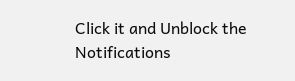Click it and Unblock the Notifications